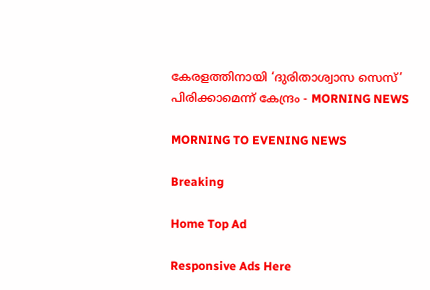കേരളത്തിനായി ‘ദുരിതാശ്വാസ സെസ്’ പിരിക്കാമെന്ന്‌ കേന്ദ്രം - MORNING NEWS

MORNING TO EVENING NEWS

Breaking

Home Top Ad

Responsive Ads Here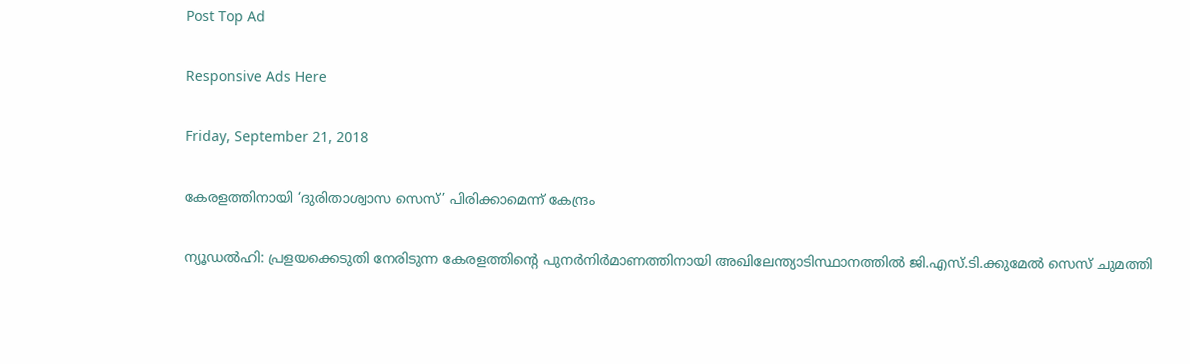Post Top Ad

Responsive Ads Here

Friday, September 21, 2018

കേരളത്തിനായി ‘ദുരിതാശ്വാസ സെസ്’ പിരിക്കാമെന്ന്‌ കേന്ദ്രം

ന്യൂഡൽഹി: പ്രളയക്കെടുതി നേരിടുന്ന കേരളത്തിന്റെ പുനർനിർമാണത്തിനായി അഖിലേന്ത്യാടിസ്ഥാനത്തിൽ ജി.എസ്.ടി.ക്കുമേൽ സെസ് ചുമത്തി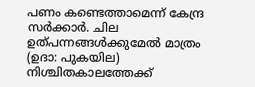പണം കണ്ടെത്താമെന്ന് കേന്ദ്ര സർക്കാർ. ചില ഉത്പന്നങ്ങൾക്കുമേൽ മാത്രം (ഉദാ: പുകയില) നിശ്ചിതകാലത്തേക്ക്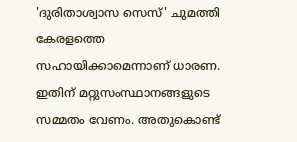'ദുരിതാശ്വാസ സെസ്' ചുമത്തി കേരളത്തെ സഹായിക്കാമെന്നാണ് ധാരണ. ഇതിന് മറ്റുസംസ്ഥാനങ്ങളുടെ സമ്മതം വേണം. അതുകൊണ്ട്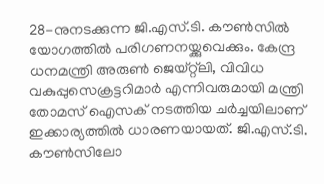28-നുനടക്കുന്ന ജി.എസ്.ടി. കൗൺസിൽ യോഗത്തിൽ പരിഗണനയ്ക്കുവെക്കും. കേന്ദ്ര ധനമന്ത്രി അരുൺ ജെയ്റ്റ്ലി, വിവിധ വകുപ്പുസെക്രട്ടറിമാർ എന്നിവരുമായി മന്ത്രി തോമസ് ഐസക് നടത്തിയ ചർച്ചയിലാണ് ഇക്കാര്യത്തിൽ ധാരണയായത്. ജി.എസ്.ടി. കൗൺസിലോ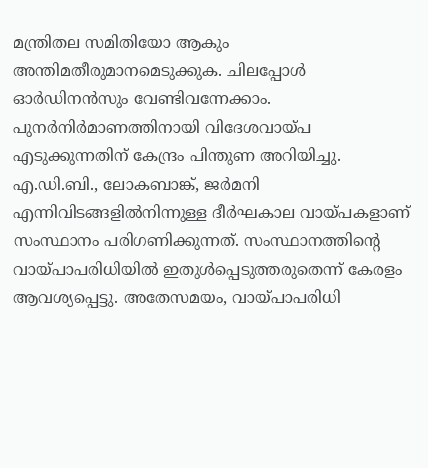മന്ത്രിതല സമിതിയോ ആകും അന്തിമതീരുമാനമെടുക്കുക. ചിലപ്പോൾ ഓർഡിനൻസും വേണ്ടിവന്നേക്കാം. പുനർനിർമാണത്തിനായി വിദേശവായ്പ എടുക്കുന്നതിന് കേന്ദ്രം പിന്തുണ അറിയിച്ചു. എ.ഡി.ബി., ലോകബാങ്ക്, ജർമനി എന്നിവിടങ്ങളിൽനിന്നുള്ള ദീർഘകാല വായ്പകളാണ് സംസ്ഥാനം പരിഗണിക്കുന്നത്. സംസ്ഥാനത്തിന്റെ വായ്പാപരിധിയിൽ ഇതുൾപ്പെടുത്തരുതെന്ന് കേരളം ആവശ്യപ്പെട്ടു. അതേസമയം, വായ്പാപരിധി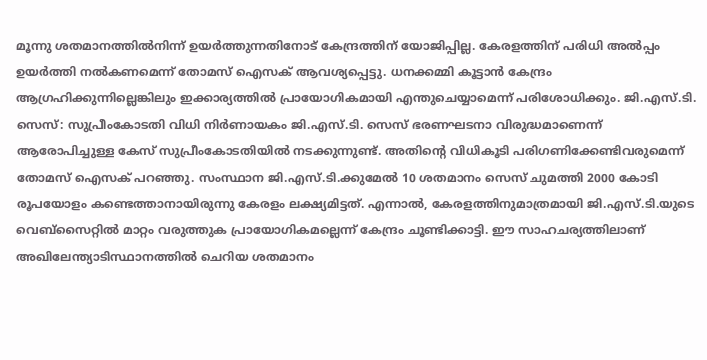മൂന്നു ശതമാനത്തിൽനിന്ന് ഉയർത്തുന്നതിനോട് കേന്ദ്രത്തിന് യോജിപ്പില്ല. കേരളത്തിന് പരിധി അൽപ്പം ഉയർത്തി നൽകണമെന്ന് തോമസ് ഐസക് ആവശ്യപ്പെട്ടു. ധനക്കമ്മി കൂട്ടാൻ കേന്ദ്രം ആഗ്രഹിക്കുന്നില്ലെങ്കിലും ഇക്കാര്യത്തിൽ പ്രായോഗികമായി എന്തുചെയ്യാമെന്ന് പരിശോധിക്കും. ജി.എസ്.ടി. സെസ്: സുപ്രീംകോടതി വിധി നിർണായകം ജി.എസ്.ടി. സെസ് ഭരണഘടനാ വിരുദ്ധമാണെന്ന് ആരോപിച്ചുള്ള കേസ് സുപ്രീംകോടതിയിൽ നടക്കുന്നുണ്ട്. അതിന്റെ വിധികൂടി പരിഗണിക്കേണ്ടിവരുമെന്ന് തോമസ് ഐസക് പറഞ്ഞു. സംസ്ഥാന ജി.എസ്.ടി.ക്കുമേൽ 10 ശതമാനം സെസ് ചുമത്തി 2000 കോടി രൂപയോളം കണ്ടെത്താനായിരുന്നു കേരളം ലക്ഷ്യമിട്ടത്. എന്നാൽ, കേരളത്തിനുമാത്രമായി ജി.എസ്.ടി.യുടെ വെബ്സൈറ്റിൽ മാറ്റം വരുത്തുക പ്രായോഗികമല്ലെന്ന് കേന്ദ്രം ചൂണ്ടിക്കാട്ടി. ഈ സാഹചര്യത്തിലാണ് അഖിലേന്ത്യാടിസ്ഥാനത്തിൽ ചെറിയ ശതമാനം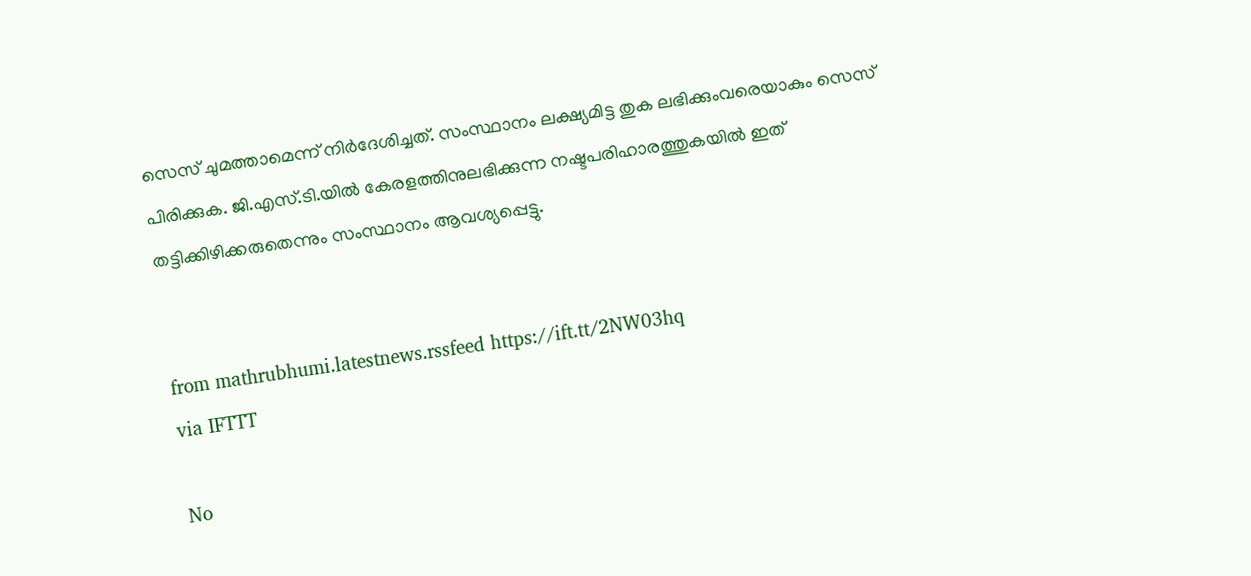സെസ് ചുമത്താമെന്ന് നിർദേശിച്ചത്. സംസ്ഥാനം ലക്ഷ്യമിട്ട തുക ലഭിക്കുംവരെയാകും സെസ് പിരിക്കുക. ജി.എസ്.ടി.യിൽ കേരളത്തിനുലഭിക്കുന്ന നഷ്ടപരിഹാരത്തുകയിൽ ഇത് തട്ടിക്കിഴിക്കരുതെന്നും സംസ്ഥാനം ആവശ്യപ്പെട്ടു.


from mathrubhumi.latestnews.rssfeed https://ift.tt/2NW03hq
via IFTTT

No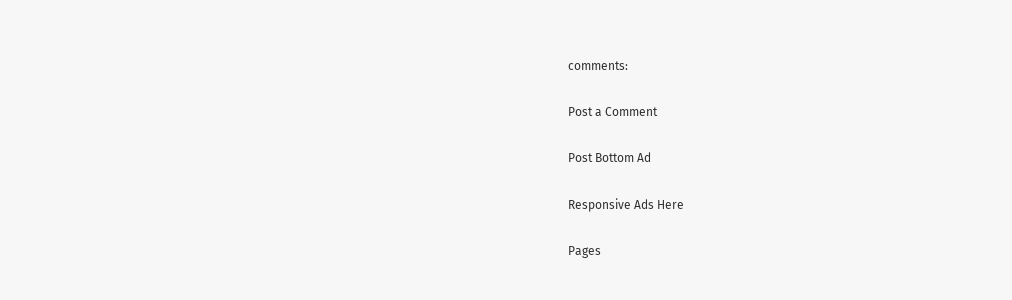comments:

Post a Comment

Post Bottom Ad

Responsive Ads Here

Pages